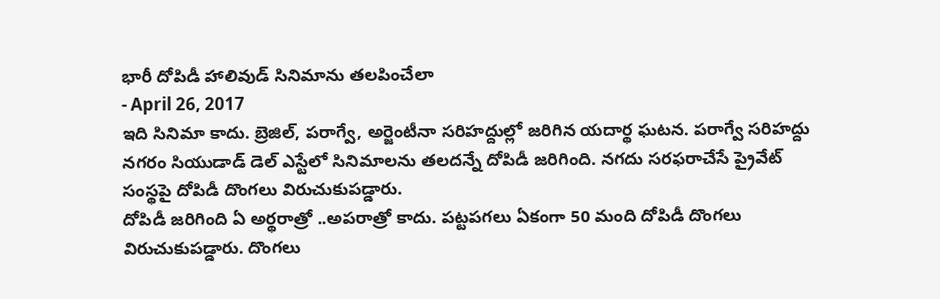భారీ దోపిడీ హాలివుడ్ సినిమాను తలపించేలా
- April 26, 2017
ఇది సినిమా కాదు. బ్రెజిల్, పరాగ్వే, అర్జెంటీనా సరిహద్దుల్లో జరిగిన యదార్థ ఘటన. పరాగ్వే సరిహద్దు నగరం సియుడాడ్ డెల్ ఎస్టేలో సినిమాలను తలదన్నే దోపిడీ జరిగింది. నగదు సరఫరాచేసే ప్రైవేట్ సంస్థపై దోపిడీ దొంగలు విరుచుకుపడ్డారు.
దోపిడీ జరిగింది ఏ అర్థరాత్రో ..అపరాత్రో కాదు. పట్టపగలు ఏకంగా 50 మంది దోపిడీ దొంగలు విరుచుకుపడ్డారు. దొంగలు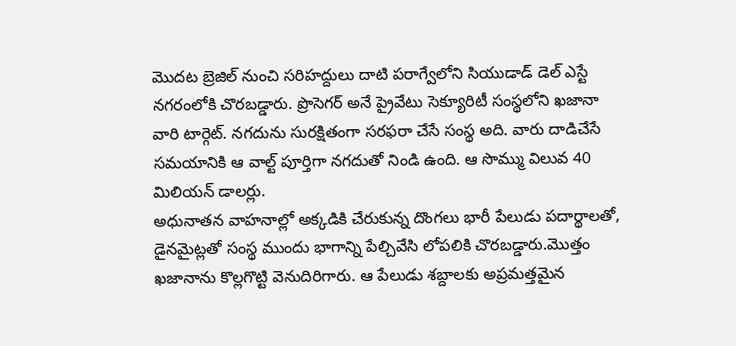మొదట బ్రెజిల్ నుంచి సరిహద్దులు దాటి పరాగ్వేలోని సియుడాడ్ డెల్ ఎస్టే నగరంలోకి చొరబడ్డారు. ప్రొసెగర్ అనే ప్రైవేటు సెక్యూరిటీ సంస్థలోని ఖజానా వారి టార్గెట్. నగదును సురక్షితంగా సరఫరా చేసే సంస్థ అది. వారు దాడిచేసే సమయానికి ఆ వాల్ట్ పూర్తిగా నగదుతో నిండి ఉంది. ఆ సొమ్ము విలువ 40 మిలియన్ డాలర్లు.
అధునాతన వాహనాల్లో అక్కడికి చేరుకున్న దొంగలు భారీ పేలుడు పదార్థాలతో, డైనమైట్లతో సంస్థ ముందు భాగాన్ని పేల్చివేసి లోపలికి చొరబడ్డారు.మొత్తం ఖజానాను కొల్లగొట్టి వెనుదిరిగారు. ఆ పేలుడు శబ్దాలకు అప్రమత్తమైన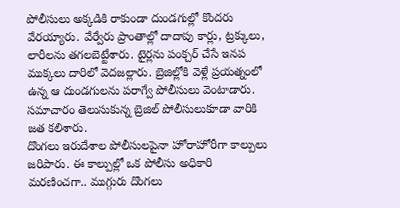పోలీసులు అక్కడికి రాకుండా దుండగుల్లో కొందరు వేరయ్యారు. వేర్వేరు ప్రాంతాల్లో దాదాపు కార్లు, ట్రక్కులు, లారీలను తగలబెట్టేశారు. టైర్లను పంక్చర్ చేసే ఇనప ముక్కలు దారిలో వెదజల్లారు. బ్రెజిల్లోకి వెళ్లే ప్రయత్నంలో ఉన్న ఆ దుండగులను పరాగ్వే పోలీసులు వెంటాడారు. సమాచారం తెలుసుకున్న బ్రెజిల్ పోలీసులుకూడా వారికి జత కలిశారు.
దొంగలు ఇరుదేశాల పోలీసులపైనా హోరాహోరీగా కాల్పులు జరిపారు. ఈ కాల్పుల్లో ఒక పోలీసు అధికారి మరణించగా.. ముగ్గురు దొంగలు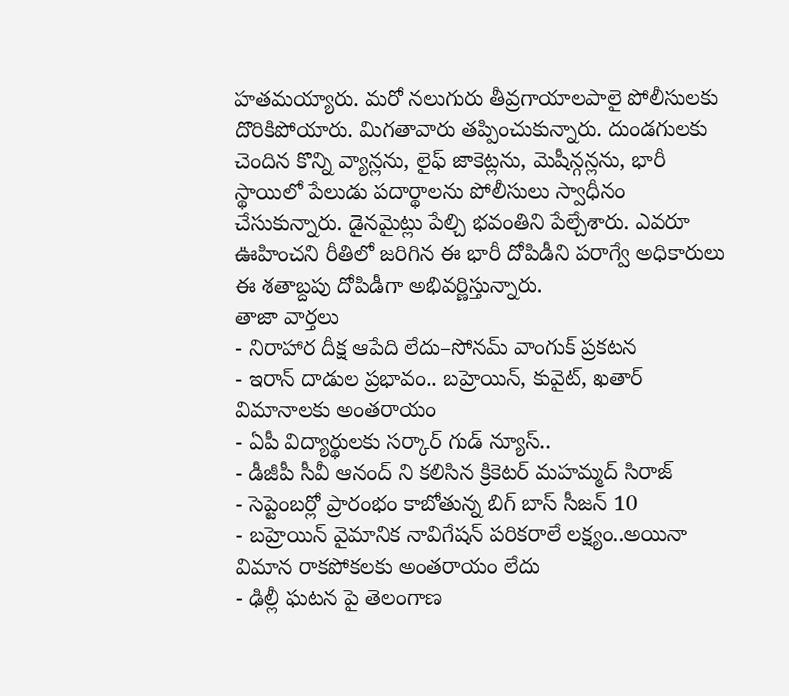హతమయ్యారు. మరో నలుగురు తీవ్రగాయాలపాలై పోలీసులకు దొరికిపోయారు. మిగతావారు తప్పించుకున్నారు. దుండగులకు చెందిన కొన్ని వ్యాన్లను, లైఫ్ జాకెట్లను, మెషీన్గన్లను, భారీ స్థాయిలో పేలుడు పదార్థాలను పోలీసులు స్వాధీనం చేసుకున్నారు. డైనమైట్లు పేల్చి భవంతిని పేల్చేశారు. ఎవరూ ఊహించని రీతిలో జరిగిన ఈ భారీ దోపిడీని పరాగ్వే అధికారులు ఈ శతాబ్దపు దోపిడీగా అభివర్ణిస్తున్నారు.
తాజా వార్తలు
- నిరాహార దీక్ష ఆపేది లేదు–సోనమ్ వాంగుక్ ప్రకటన
- ఇరాన్ దాడుల ప్రభావం.. బహ్రెయిన్, కువైట్, ఖతార్ విమానాలకు అంతరాయం
- ఏపీ విద్యార్థులకు సర్కార్ గుడ్ న్యూస్..
- డీజీపీ సీవీ ఆనంద్ ని కలిసిన క్రికెటర్ మహమ్మద్ సిరాజ్
- సెప్టెంబర్లో ప్రారంభం కాబోతున్న బిగ్ బాస్ సీజన్ 10
- బహ్రెయిన్ వైమానిక నావిగేషన్ పరికరాలే లక్ష్యం..అయినా విమాన రాకపోకలకు అంతరాయం లేదు
- ఢిల్లీ ఘటన పై తెలంగాణ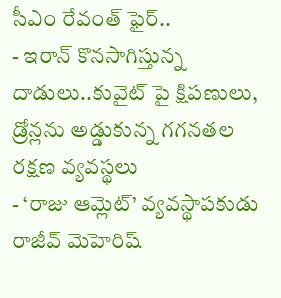సీఎం రేవంత్ ఫైర్..
- ఇరాన్ కొనసాగిస్తున్న దాడులు..కువైట్ పై క్షిపణులు, డ్రోన్లను అడ్డుకున్న గగనతల రక్షణ వ్యవస్థలు
- ‘రాజు ఆమ్లెట్’ వ్యవస్థాపకుడు రాజీవ్ మెహెరిష్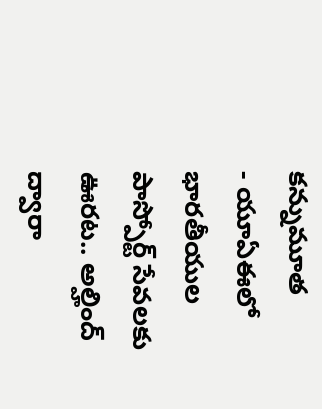కన్నుమూత
- యూఏఈలో భారతీయుల పాస్పోర్ట్ సేవలకు ఊరట.. అల్హింద్ ద్వారా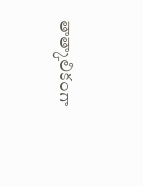తాత్కాలికంగా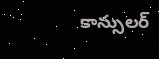కాన్సులర్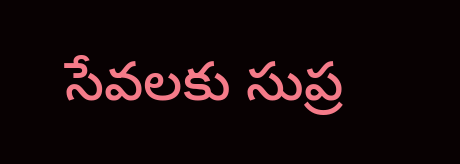సేవలకు సుప్ర